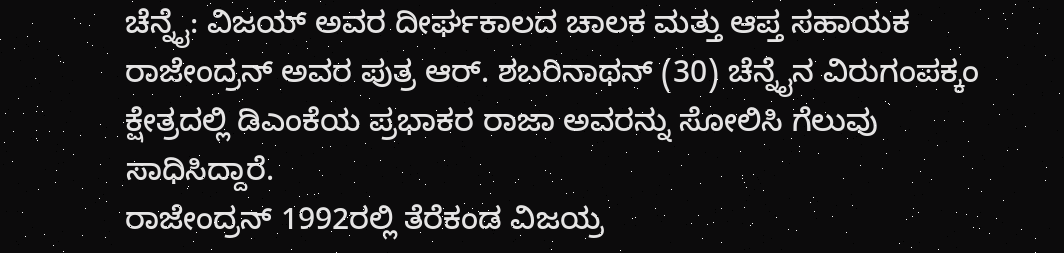ಚೆನ್ನೈ: ವಿಜಯ್ ಅವರ ದೀರ್ಘಕಾಲದ ಚಾಲಕ ಮತ್ತು ಆಪ್ತ ಸಹಾಯಕ ರಾಜೇಂದ್ರನ್ ಅವರ ಪುತ್ರ ಆರ್. ಶಬರಿನಾಥನ್ (30) ಚೆನ್ನೈನ ವಿರುಗಂಪಕ್ಕಂ ಕ್ಷೇತ್ರದಲ್ಲಿ ಡಿಎಂಕೆಯ ಪ್ರಭಾಕರ ರಾಜಾ ಅವರನ್ನು ಸೋಲಿಸಿ ಗೆಲುವು ಸಾಧಿಸಿದ್ದಾರೆ.
ರಾಜೇಂದ್ರನ್ 1992ರಲ್ಲಿ ತೆರೆಕಂಡ ವಿಜಯ್ರ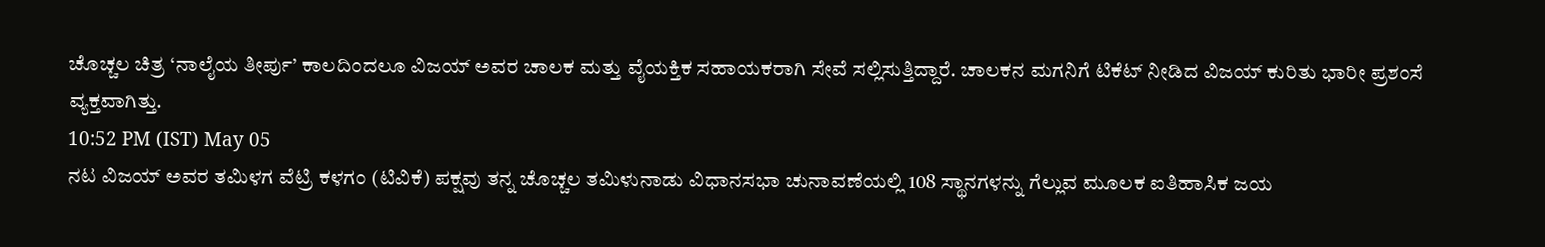ಚೊಚ್ಚಲ ಚಿತ್ರ ‘ನಾಲೈಯ ತೀರ್ಪು’ ಕಾಲದಿಂದಲೂ ವಿಜಯ್ ಅವರ ಚಾಲಕ ಮತ್ತು ವೈಯಕ್ತಿಕ ಸಹಾಯಕರಾಗಿ ಸೇವೆ ಸಲ್ಲಿಸುತ್ತಿದ್ದಾರೆ. ಚಾಲಕನ ಮಗನಿಗೆ ಟಿಕೆಟ್ ನೀಡಿದ ವಿಜಯ್ ಕುರಿತು ಭಾರೀ ಪ್ರಶಂಸೆ ವ್ಯಕ್ತವಾಗಿತ್ತು.
10:52 PM (IST) May 05
ನಟ ವಿಜಯ್ ಅವರ ತಮಿಳಗ ವೆಟ್ರಿ ಕಳಗಂ (ಟಿವಿಕೆ) ಪಕ್ಷವು ತನ್ನ ಚೊಚ್ಚಲ ತಮಿಳುನಾಡು ವಿಧಾನಸಭಾ ಚುನಾವಣೆಯಲ್ಲಿ 108 ಸ್ಥಾನಗಳನ್ನು ಗೆಲ್ಲುವ ಮೂಲಕ ಐತಿಹಾಸಿಕ ಜಯ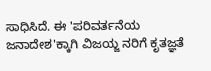ಸಾಧಿಸಿದೆ. ಈ 'ಪರಿವರ್ತನೆಯ ಜನಾದೇಶ'ಕ್ಕಾಗಿ ವಿಜಯ್ಜ ನರಿಗೆ ಕೃತಜ್ಞತೆ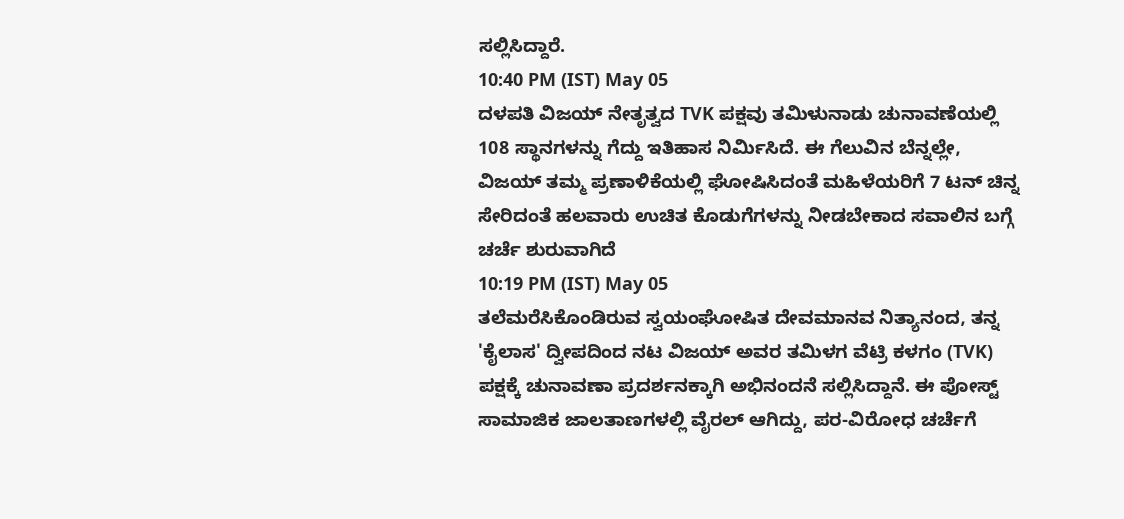ಸಲ್ಲಿಸಿದ್ದಾರೆ.
10:40 PM (IST) May 05
ದಳಪತಿ ವಿಜಯ್ ನೇತೃತ್ವದ TVK ಪಕ್ಷವು ತಮಿಳುನಾಡು ಚುನಾವಣೆಯಲ್ಲಿ 108 ಸ್ಥಾನಗಳನ್ನು ಗೆದ್ದು ಇತಿಹಾಸ ನಿರ್ಮಿಸಿದೆ. ಈ ಗೆಲುವಿನ ಬೆನ್ನಲ್ಲೇ, ವಿಜಯ್ ತಮ್ಮ ಪ್ರಣಾಳಿಕೆಯಲ್ಲಿ ಘೋಷಿಸಿದಂತೆ ಮಹಿಳೆಯರಿಗೆ 7 ಟನ್ ಚಿನ್ನ ಸೇರಿದಂತೆ ಹಲವಾರು ಉಚಿತ ಕೊಡುಗೆಗಳನ್ನು ನೀಡಬೇಕಾದ ಸವಾಲಿನ ಬಗ್ಗೆ ಚರ್ಚೆ ಶುರುವಾಗಿದೆ
10:19 PM (IST) May 05
ತಲೆಮರೆಸಿಕೊಂಡಿರುವ ಸ್ವಯಂಘೋಷಿತ ದೇವಮಾನವ ನಿತ್ಯಾನಂದ, ತನ್ನ 'ಕೈಲಾಸ' ದ್ವೀಪದಿಂದ ನಟ ವಿಜಯ್ ಅವರ ತಮಿಳಗ ವೆಟ್ರಿ ಕಳಗಂ (TVK) ಪಕ್ಷಕ್ಕೆ ಚುನಾವಣಾ ಪ್ರದರ್ಶನಕ್ಕಾಗಿ ಅಭಿನಂದನೆ ಸಲ್ಲಿಸಿದ್ದಾನೆ. ಈ ಪೋಸ್ಟ್ ಸಾಮಾಜಿಕ ಜಾಲತಾಣಗಳಲ್ಲಿ ವೈರಲ್ ಆಗಿದ್ದು, ಪರ-ವಿರೋಧ ಚರ್ಚೆಗೆ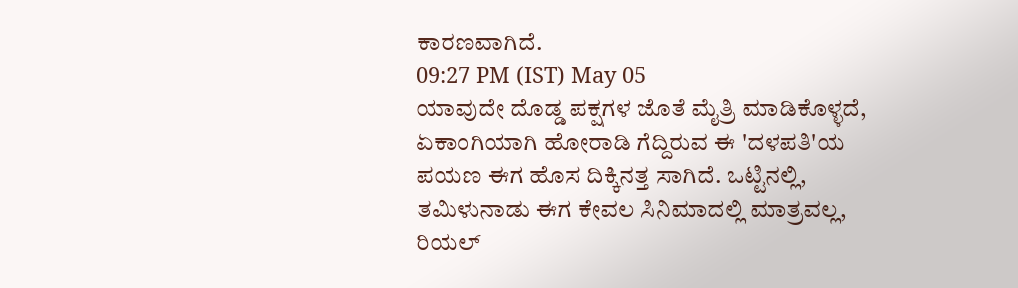ಕಾರಣವಾಗಿದೆ.
09:27 PM (IST) May 05
ಯಾವುದೇ ದೊಡ್ಡ ಪಕ್ಷಗಳ ಜೊತೆ ಮೈತ್ರಿ ಮಾಡಿಕೊಳ್ಳದೆ, ಏಕಾಂಗಿಯಾಗಿ ಹೋರಾಡಿ ಗೆದ್ದಿರುವ ಈ 'ದಳಪತಿ'ಯ ಪಯಣ ಈಗ ಹೊಸ ದಿಕ್ಕಿನತ್ತ ಸಾಗಿದೆ. ಒಟ್ಟಿನಲ್ಲಿ, ತಮಿಳುನಾಡು ಈಗ ಕೇವಲ ಸಿನಿಮಾದಲ್ಲಿ ಮಾತ್ರವಲ್ಲ, ರಿಯಲ್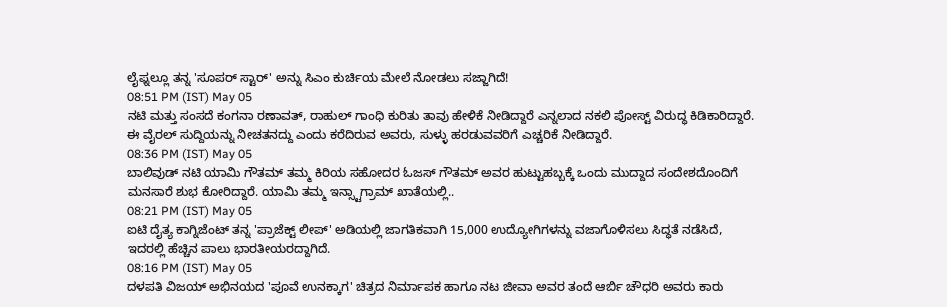ಲೈಫ್ನಲ್ಲೂ ತನ್ನ 'ಸೂಪರ್ ಸ್ಟಾರ್' ಅನ್ನು ಸಿಎಂ ಕುರ್ಚಿಯ ಮೇಲೆ ನೋಡಲು ಸಜ್ಜಾಗಿದೆ!
08:51 PM (IST) May 05
ನಟಿ ಮತ್ತು ಸಂಸದೆ ಕಂಗನಾ ರಣಾವತ್, ರಾಹುಲ್ ಗಾಂಧಿ ಕುರಿತು ತಾವು ಹೇಳಿಕೆ ನೀಡಿದ್ದಾರೆ ಎನ್ನಲಾದ ನಕಲಿ ಪೋಸ್ಟ್ ವಿರುದ್ಧ ಕಿಡಿಕಾರಿದ್ದಾರೆ. ಈ ವೈರಲ್ ಸುದ್ದಿಯನ್ನು ನೀಚತನದ್ದು ಎಂದು ಕರೆದಿರುವ ಅವರು, ಸುಳ್ಳು ಹರಡುವವರಿಗೆ ಎಚ್ಚರಿಕೆ ನೀಡಿದ್ದಾರೆ.
08:36 PM (IST) May 05
ಬಾಲಿವುಡ್ ನಟಿ ಯಾಮಿ ಗೌತಮ್ ತಮ್ಮ ಕಿರಿಯ ಸಹೋದರ ಓಜಸ್ ಗೌತಮ್ ಅವರ ಹುಟ್ಟುಹಬ್ಬಕ್ಕೆ ಒಂದು ಮುದ್ದಾದ ಸಂದೇಶದೊಂದಿಗೆ ಮನಸಾರೆ ಶುಭ ಕೋರಿದ್ದಾರೆ. ಯಾಮಿ ತಮ್ಮ ಇನ್ಸ್ಟಾಗ್ರಾಮ್ ಖಾತೆಯಲ್ಲಿ..
08:21 PM (IST) May 05
ಐಟಿ ದೈತ್ಯ ಕಾಗ್ನಿಜೆಂಟ್ ತನ್ನ 'ಪ್ರಾಜೆಕ್ಟ್ ಲೀಪ್' ಅಡಿಯಲ್ಲಿ ಜಾಗತಿಕವಾಗಿ 15,000 ಉದ್ಯೋಗಿಗಳನ್ನು ವಜಾಗೊಳಿಸಲು ಸಿದ್ಧತೆ ನಡೆಸಿದೆ, ಇದರಲ್ಲಿ ಹೆಚ್ಚಿನ ಪಾಲು ಭಾರತೀಯರದ್ದಾಗಿದೆ.
08:16 PM (IST) May 05
ದಳಪತಿ ವಿಜಯ್ ಅಭಿನಯದ 'ಪೂವೆ ಉನಕ್ಕಾಗ' ಚಿತ್ರದ ನಿರ್ಮಾಪಕ ಹಾಗೂ ನಟ ಜೀವಾ ಅವರ ತಂದೆ ಆರ್ಬಿ ಚೌಧರಿ ಅವರು ಕಾರು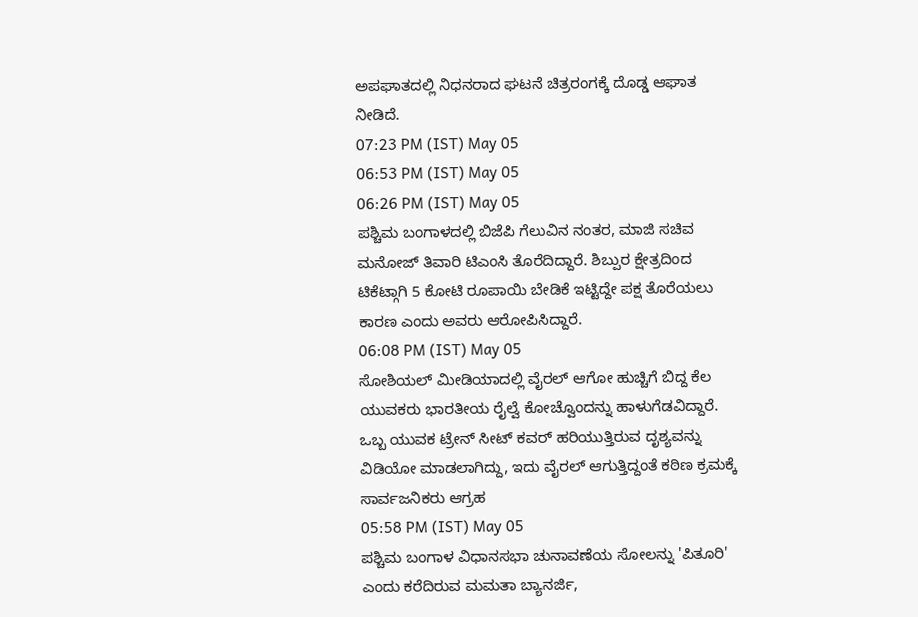ಅಪಘಾತದಲ್ಲಿ ನಿಧನರಾದ ಘಟನೆ ಚಿತ್ರರಂಗಕ್ಕೆ ದೊಡ್ಡ ಆಘಾತ ನೀಡಿದೆ.
07:23 PM (IST) May 05
06:53 PM (IST) May 05
06:26 PM (IST) May 05
ಪಶ್ಚಿಮ ಬಂಗಾಳದಲ್ಲಿ ಬಿಜೆಪಿ ಗೆಲುವಿನ ನಂತರ, ಮಾಜಿ ಸಚಿವ ಮನೋಜ್ ತಿವಾರಿ ಟಿಎಂಸಿ ತೊರೆದಿದ್ದಾರೆ. ಶಿಬ್ಪುರ ಕ್ಷೇತ್ರದಿಂದ ಟಿಕೆಟ್ಗಾಗಿ 5 ಕೋಟಿ ರೂಪಾಯಿ ಬೇಡಿಕೆ ಇಟ್ಟಿದ್ದೇ ಪಕ್ಷ ತೊರೆಯಲು ಕಾರಣ ಎಂದು ಅವರು ಆರೋಪಿಸಿದ್ದಾರೆ.
06:08 PM (IST) May 05
ಸೋಶಿಯಲ್ ಮೀಡಿಯಾದಲ್ಲಿ ವೈರಲ್ ಆಗೋ ಹುಚ್ಚಿಗೆ ಬಿದ್ದ ಕೆಲ ಯುವಕರು ಭಾರತೀಯ ರೈಲ್ವೆ ಕೋಚ್ವೊಂದನ್ನು ಹಾಳುಗೆಡವಿದ್ದಾರೆ. ಒಬ್ಬ ಯುವಕ ಟ್ರೇನ್ ಸೀಟ್ ಕವರ್ ಹರಿಯುತ್ತಿರುವ ದೃಶ್ಯವನ್ನು ವಿಡಿಯೋ ಮಾಡಲಾಗಿದ್ದು, ಇದು ವೈರಲ್ ಆಗುತ್ತಿದ್ದಂತೆ ಕಠಿಣ ಕ್ರಮಕ್ಕೆ ಸಾರ್ವಜನಿಕರು ಆಗ್ರಹ
05:58 PM (IST) May 05
ಪಶ್ಚಿಮ ಬಂಗಾಳ ವಿಧಾನಸಭಾ ಚುನಾವಣೆಯ ಸೋಲನ್ನು 'ಪಿತೂರಿ' ಎಂದು ಕರೆದಿರುವ ಮಮತಾ ಬ್ಯಾನರ್ಜಿ,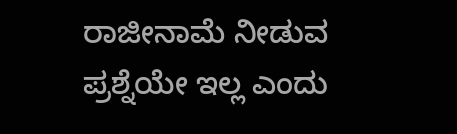ರಾಜೀನಾಮೆ ನೀಡುವ ಪ್ರಶ್ನೆಯೇ ಇಲ್ಲ ಎಂದು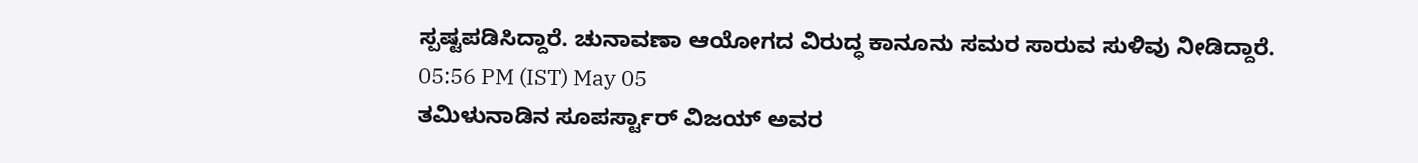ಸ್ಪಷ್ಟಪಡಿಸಿದ್ದಾರೆ. ಚುನಾವಣಾ ಆಯೋಗದ ವಿರುದ್ಧ ಕಾನೂನು ಸಮರ ಸಾರುವ ಸುಳಿವು ನೀಡಿದ್ದಾರೆ.
05:56 PM (IST) May 05
ತಮಿಳುನಾಡಿನ ಸೂಪರ್ಸ್ಟಾರ್ ವಿಜಯ್ ಅವರ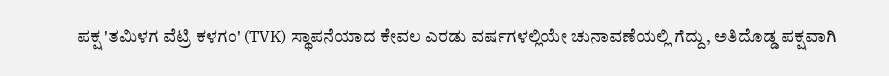ಪಕ್ಷ 'ತಮಿಳಗ ವೆಟ್ರಿ ಕಳಗಂ' (TVK) ಸ್ಥಾಪನೆಯಾದ ಕೇವಲ ಎರಡು ವರ್ಷಗಳಲ್ಲಿಯೇ ಚುನಾವಣೆಯಲ್ಲಿ ಗೆದ್ದು, ಅತಿದೊಡ್ಡ ಪಕ್ಷವಾಗಿ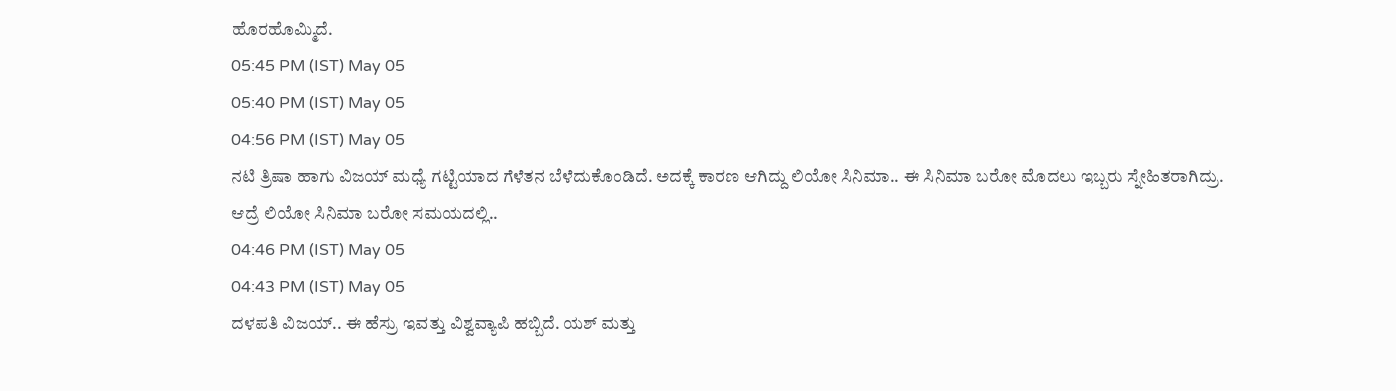ಹೊರಹೊಮ್ಮಿದೆ.
05:45 PM (IST) May 05
05:40 PM (IST) May 05
04:56 PM (IST) May 05
ನಟಿ ತ್ರಿಷಾ ಹಾಗು ವಿಜಯ್ ಮಧ್ಯೆ ಗಟ್ಟಿಯಾದ ಗೆಳೆತನ ಬೆಳೆದುಕೊಂಡಿದೆ. ಅದಕ್ಕೆ ಕಾರಣ ಆಗಿದ್ದು ಲಿಯೋ ಸಿನಿಮಾ.. ಈ ಸಿನಿಮಾ ಬರೋ ಮೊದಲು ಇಬ್ಬರು ಸ್ನೇಹಿತರಾಗಿದ್ರು. ಆದ್ರೆ ಲಿಯೋ ಸಿನಿಮಾ ಬರೋ ಸಮಯದಲ್ಲಿ..
04:46 PM (IST) May 05
04:43 PM (IST) May 05
ದಳಪತಿ ವಿಜಯ್.. ಈ ಹೆಸ್ರು ಇವತ್ತು ವಿಶ್ವವ್ಯಾಪಿ ಹಬ್ಬಿದೆ. ಯಶ್ ಮತ್ತು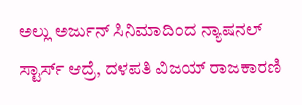ಅಲ್ಲು ಅರ್ಜುನ್ ಸಿನಿಮಾದಿಂದ ನ್ಯಾಷನಲ್ ಸ್ಟಾರ್ಸ್ ಆದ್ರೆ, ದಳಪತಿ ವಿಜಯ್ ರಾಜಕಾರಣಿ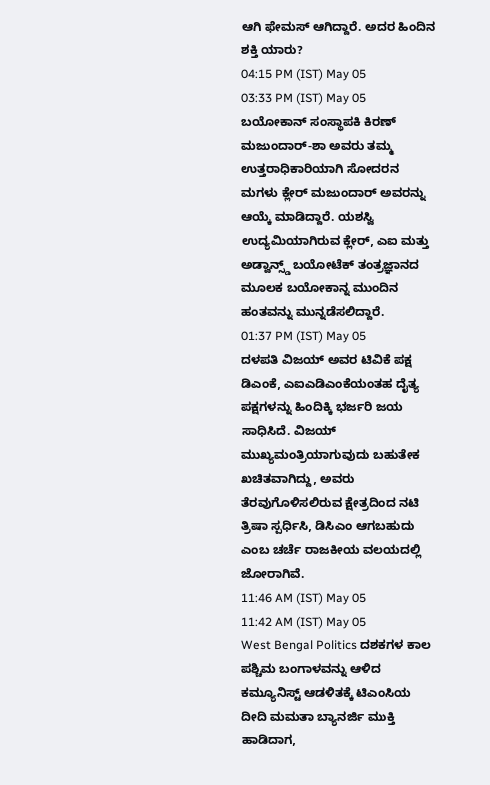ಆಗಿ ಫೇಮಸ್ ಆಗಿದ್ದಾರೆ. ಅದರ ಹಿಂದಿನ ಶಕ್ತಿ ಯಾರು?
04:15 PM (IST) May 05
03:33 PM (IST) May 05
ಬಯೋಕಾನ್ ಸಂಸ್ಥಾಪಕಿ ಕಿರಣ್ ಮಜುಂದಾರ್-ಶಾ ಅವರು ತಮ್ಮ ಉತ್ತರಾಧಿಕಾರಿಯಾಗಿ ಸೋದರನ ಮಗಳು ಕ್ಲೇರ್ ಮಜುಂದಾರ್ ಅವರನ್ನು ಆಯ್ಕೆ ಮಾಡಿದ್ದಾರೆ. ಯಶಸ್ವಿ ಉದ್ಯಮಿಯಾಗಿರುವ ಕ್ಲೇರ್, ಎಐ ಮತ್ತು ಅಡ್ವಾನ್ಸ್ಡ್ ಬಯೋಟೆಕ್ ತಂತ್ರಜ್ಞಾನದ ಮೂಲಕ ಬಯೋಕಾನ್ನ ಮುಂದಿನ ಹಂತವನ್ನು ಮುನ್ನಡೆಸಲಿದ್ದಾರೆ.
01:37 PM (IST) May 05
ದಳಪತಿ ವಿಜಯ್ ಅವರ ಟಿವಿಕೆ ಪಕ್ಷ ಡಿಎಂಕೆ, ಎಐಎಡಿಎಂಕೆಯಂತಹ ದೈತ್ಯ ಪಕ್ಷಗಳನ್ನು ಹಿಂದಿಕ್ಕಿ ಭರ್ಜರಿ ಜಯ ಸಾಧಿಸಿದೆ. ವಿಜಯ್ ಮುಖ್ಯಮಂತ್ರಿಯಾಗುವುದು ಬಹುತೇಕ ಖಚಿತವಾಗಿದ್ದು, ಅವರು ತೆರವುಗೊಳಿಸಲಿರುವ ಕ್ಷೇತ್ರದಿಂದ ನಟಿ ತ್ರಿಷಾ ಸ್ಪರ್ಧಿಸಿ, ಡಿಸಿಎಂ ಆಗಬಹುದು ಎಂಬ ಚರ್ಚೆ ರಾಜಕೀಯ ವಲಯದಲ್ಲಿ ಜೋರಾಗಿವೆ.
11:46 AM (IST) May 05
11:42 AM (IST) May 05
West Bengal Politics ದಶಕಗಳ ಕಾಲ ಪಶ್ಚಿಮ ಬಂಗಾಳವನ್ನು ಆಳಿದ ಕಮ್ಯೂನಿಸ್ಟ್ ಆಡಳಿತಕ್ಕೆ ಟಿಎಂಸಿಯ ದೀದಿ ಮಮತಾ ಬ್ಯಾನರ್ಜಿ ಮುಕ್ತಿ ಹಾಡಿದಾಗ,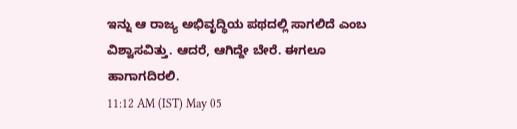ಇನ್ನು ಆ ರಾಜ್ಯ ಅಭಿವೃದ್ಧಿಯ ಪಥದಲ್ಲಿ ಸಾಗಲಿದೆ ಎಂಬ ವಿಶ್ವಾಸವಿತ್ತು. ಆದರೆ, ಆಗಿದ್ದೇ ಬೇರೆ. ಈಗಲೂ ಹಾಗಾಗದಿರಲಿ.
11:12 AM (IST) May 05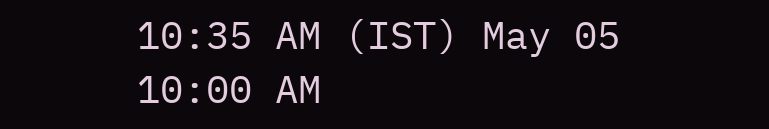10:35 AM (IST) May 05
10:00 AM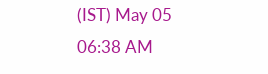(IST) May 05
06:38 AM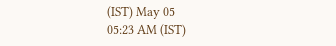(IST) May 05
05:23 AM (IST)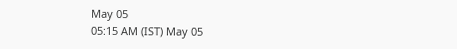May 05
05:15 AM (IST) May 05